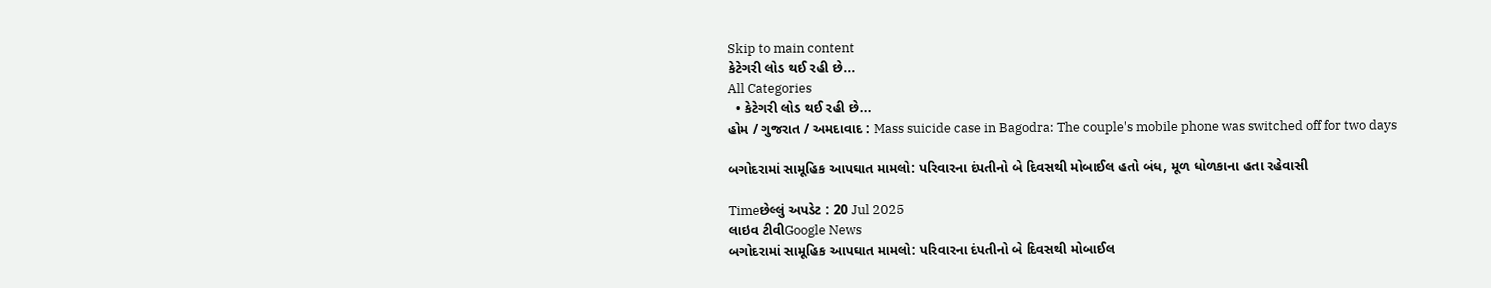Skip to main content
કેટેગરી લોડ થઈ રહી છે...
All Categories
  • કેટેગરી લોડ થઈ રહી છે...
હોમ / ગુજરાત / અમદાવાદ : Mass suicide case in Bagodra: The couple's mobile phone was switched off for two days

બગોદરામાં સામૂહિક આપઘાત મામલો: પરિવારના દંપતીનો બે દિવસથી મોબાઈલ હતો બંધ, મૂળ ધોળકાના હતા રહેવાસી

Timeછેલ્લું અપડેટ : 20 Jul 2025
લાઇવ ટીવીGoogle News
બગોદરામાં સામૂહિક આપઘાત મામલો: પરિવારના દંપતીનો બે દિવસથી મોબાઈલ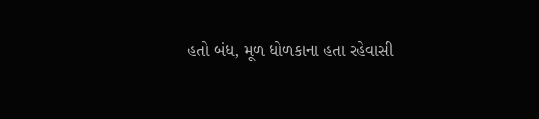હતો બંધ, મૂળ ધોળકાના હતા રહેવાસી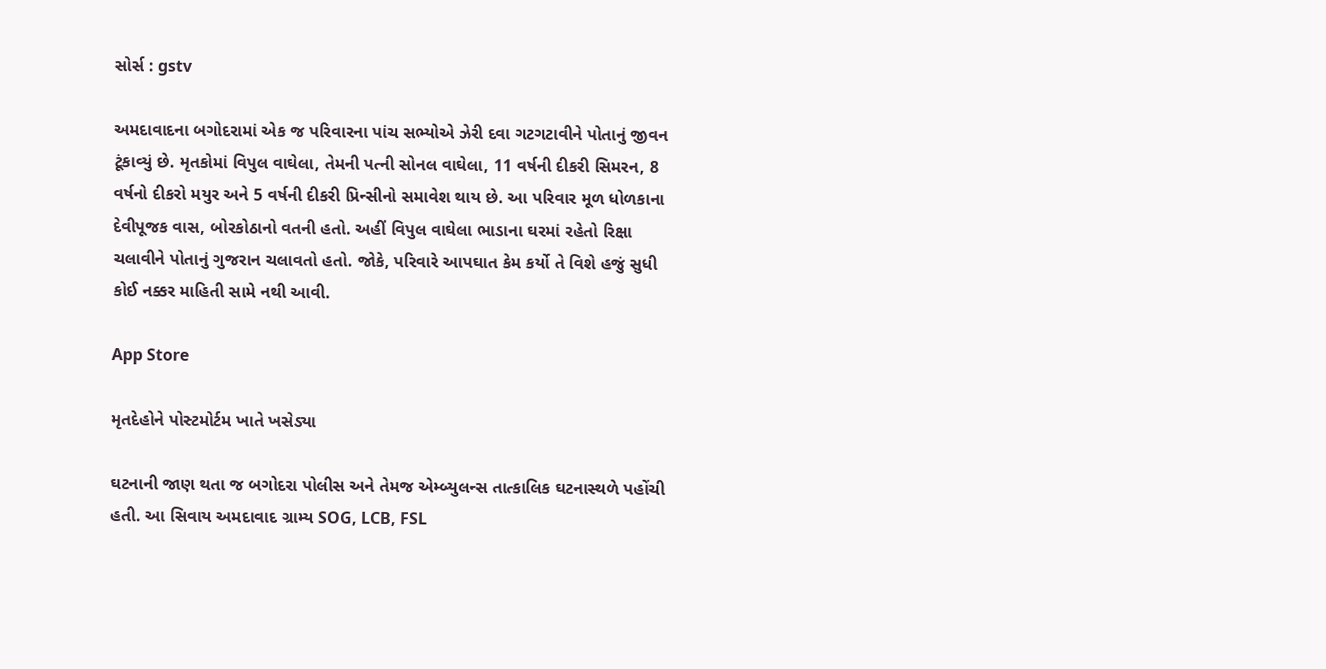સોર્સ : gstv

અમદાવાદના બગોદરામાં એક જ પરિવારના પાંચ સભ્યોએ ઝેરી દવા ગટગટાવીને પોતાનું જીવન ટૂંકાવ્યું છે. મૃતકોમાં વિપુલ વાઘેલા, તેમની પત્ની સોનલ વાઘેલા, 11 વર્ષની દીકરી સિમરન, 8 વર્ષનો દીકરો મયુર અને 5 વર્ષની દીકરી પ્રિન્સીનો સમાવેશ થાય છે. આ પરિવાર મૂળ ધોળકાના દેવીપૂજક વાસ, બોરકોઠાનો વતની હતો. અહીં વિપુલ વાઘેલા ભાડાના ઘરમાં રહેતો રિક્ષા ચલાવીને પોતાનું ગુજરાન ચલાવતો હતો. જોકે, પરિવારે આપઘાત કેમ કર્યો તે વિશે હજું સુધી કોઈ નક્કર માહિતી સામે નથી આવી.

App Store

મૃતદેહોને પોસ્ટમોર્ટમ ખાતે ખસેડ્યા

ઘટનાની જાણ થતા જ બગોદરા પોલીસ અને તેમજ એમ્બ્યુલન્સ તાત્કાલિક ઘટનાસ્થળે પહોંચી હતી. આ સિવાય અમદાવાદ ગ્રામ્ય SOG, LCB, FSL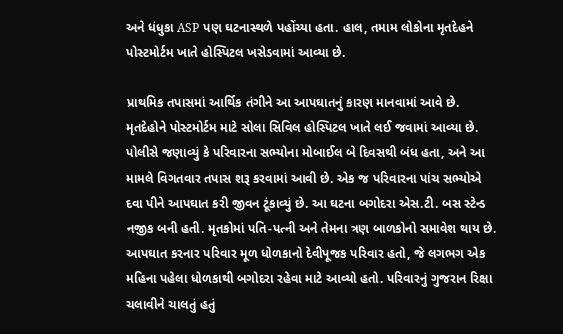અને ધંધુકા ASP પણ ઘટનાસ્થળે પહોંચ્યા હતા. હાલ, તમામ લોકોના મૃતદેહને પોસ્ટમોર્ટમ ખાતે હોસ્પિટલ ખસેડવામાં આવ્યા છે.

પ્રાથમિક તપાસમાં આર્થિક તંગીને આ આપઘાતનું કારણ માનવામાં આવે છે. મૃતદેહોને પોસ્ટમોર્ટમ માટે સોલા સિવિલ હોસ્પિટલ ખાતે લઈ જવામાં આવ્યા છે. પોલીસે જણાવ્યું કે પરિવારના સભ્યોના મોબાઈલ બે દિવસથી બંધ હતા, અને આ મામલે વિગતવાર તપાસ શરૂ કરવામાં આવી છે. એક જ પરિવારના પાંચ સભ્યોએ દવા પીને આપઘાત કરી જીવન ટૂંકાવ્યું છે. આ ઘટના બગોદરા એસ.ટી. બસ સ્ટેન્ડ નજીક બની હતી. મૃતકોમાં પતિ-પત્ની અને તેમના ત્રણ બાળકોનો સમાવેશ થાય છે. આપઘાત કરનાર પરિવાર મૂળ ધોળકાનો દેવીપૂજક પરિવાર હતો, જે લગભગ એક મહિના પહેલા ધોળકાથી બગોદરા રહેવા માટે આવ્યો હતો. પરિવારનું ગુજરાન રિક્ષા ચલાવીને ચાલતું હતું